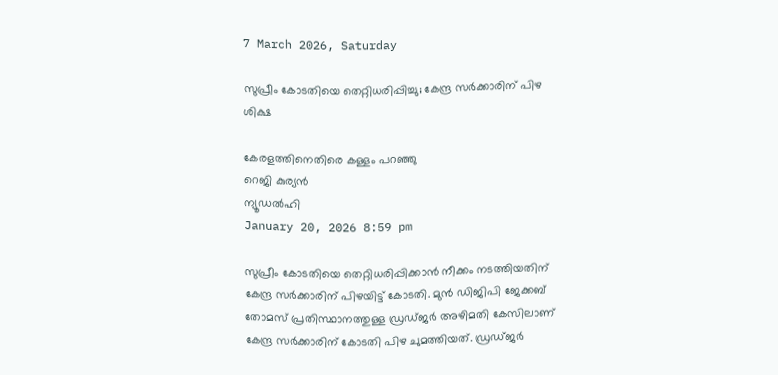7 March 2026, Saturday

സുപ്രീം കോടതിയെ തെറ്റിധരിപ്പിച്ചു; കേന്ദ്ര സര്‍ക്കാരിന് പിഴ ശിക്ഷ

കേരളത്തിനെതിരെ കള്ളം പറഞ്ഞു
റെജി കുര്യന്‍
ന്യൂഡല്‍ഹി
January 20, 2026 8:59 pm

സുപ്രീം കോടതിയെ തെറ്റിധരിപ്പിക്കാന്‍ നീക്കം നടത്തിയതിന് കേന്ദ്ര സര്‍ക്കാരിന് പിഴയിട്ട് കോടതി. മുന്‍ ഡിജിപി ജേക്കബ് തോമസ് പ്രതിസ്ഥാനത്തുള്ള ഡ്രഡ്ജര്‍ അഴിമതി കേസിലാണ് കേന്ദ്ര സര്‍ക്കാരിന് കോടതി പിഴ ചുമത്തിയത്. ഡ്രഡ്ജര്‍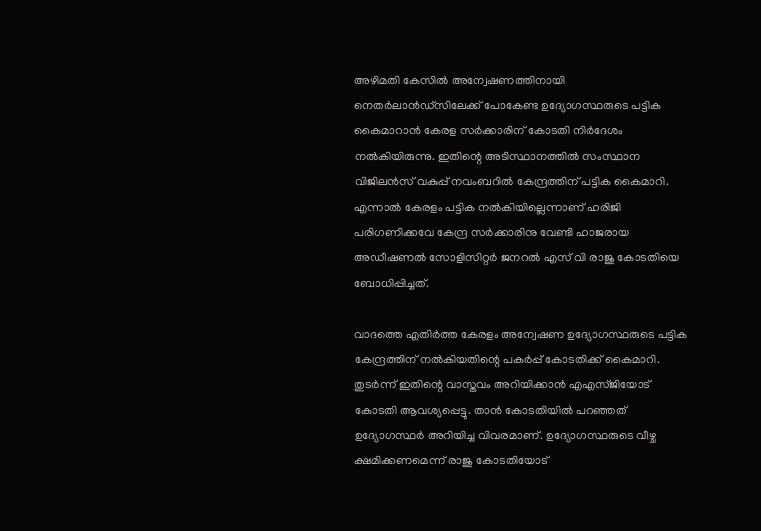അഴിമതി കേസില്‍ അന്വേഷണത്തിനായി നെതര്‍ലാന്‍ഡ്സിലേക്ക് പോകേണ്ട ഉദ്യോഗസ്ഥരുടെ പട്ടിക കൈമാറാന്‍ കേരള സര്‍ക്കാരിന് കോടതി നിര്‍ദേശം നല്‍കിയിരുന്നു. ഇതിന്റെ അടിസ്ഥാനത്തില്‍ സംസ്ഥാന വിജിലന്‍സ് വകുപ്പ് നവംബറില്‍ കേന്ദ്രത്തിന് പട്ടിക കൈമാറി. എന്നാല്‍ കേരളം പട്ടിക നല്‍കിയില്ലെന്നാണ് ഹരിജി പരിഗണിക്കവേ കേന്ദ്ര സര്‍ക്കാരിനു വേണ്ടി ഹാജരായ അഡീഷണല്‍ സോളിസിറ്റര്‍ ജനറല്‍ എസ് വി രാജു കോടതിയെ ബോധിപ്പിച്ചത്.

വാദത്തെ എതിര്‍ത്ത കേരളം അന്വേഷണ ഉദ്യോഗസ്ഥരുടെ പട്ടിക കേന്ദ്രത്തിന് നല്‍കിയതിന്റെ പകര്‍പ്പ് കോടതിക്ക് കൈമാറി. തുടര്‍ന്ന് ഇതിന്റെ വാസ്തവം അറിയിക്കാന്‍ എഎസ്ജിയോട് കോടതി ആവശ്യപ്പെട്ടു. താന്‍ കോടതിയില്‍ പറഞ്ഞത് ഉദ്യോഗസ്ഥര്‍ അറിയിച്ച വിവരമാണ്. ഉദ്യോഗസ്ഥരുടെ വീഴ്ച ക്ഷമിക്കണമെന്ന് രാജു കോടതിയോട്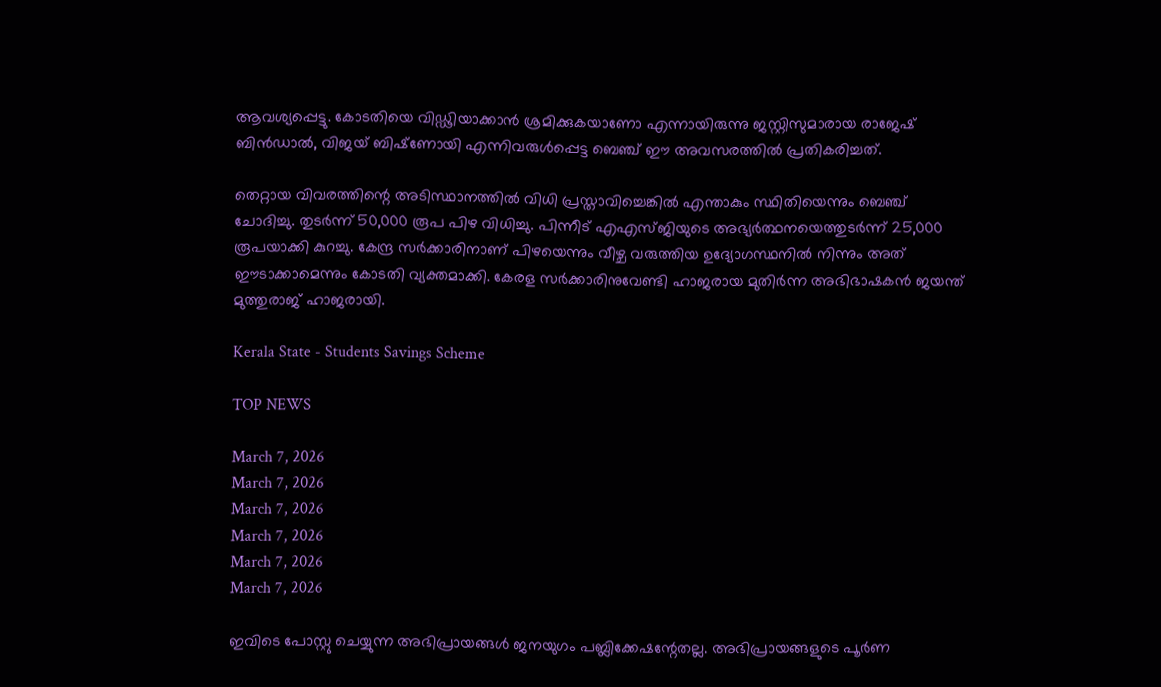ആവശ്യപ്പെട്ടു. കോടതിയെ വിഡ്ഢിയാക്കാന്‍ ശ്രമിക്കുകയാണോ എന്നായിരുന്നു ജസ്റ്റിസുമാരായ രാജേഷ് ബിന്‍ഡാല്‍, വിജയ് ബിഷ്‌ണോയി എന്നിവരുള്‍പ്പെട്ട ബെഞ്ച് ഈ അവസരത്തില്‍ പ്രതികരിച്ചത്.

തെറ്റായ വിവരത്തിന്റെ അടിസ്ഥാനത്തില്‍ വിധി പ്രസ്താവിച്ചെങ്കില്‍ എന്താകും സ്ഥിതിയെന്നും ബെഞ്ച് ചോദിച്ചു. തുടര്‍ന്ന് 50,000 രൂപ പിഴ വിധിച്ചു. പിന്നീട് എഎസ്ജിയുടെ അഭ്യര്‍ത്ഥനയെത്തുടര്‍ന്ന് 25,000 രൂപയാക്കി കുറച്ചു. കേന്ദ്ര സര്‍ക്കാരിനാണ് പിഴയെന്നും വീഴ്ച വരുത്തിയ ഉദ്യോഗസ്ഥനില്‍ നിന്നും അത് ഈടാക്കാമെന്നും കോടതി വ്യക്തമാക്കി. കേരള സര്‍ക്കാരിനുവേണ്ടി ഹാജരായ മുതിര്‍ന്ന അഭിഭാഷകന്‍ ജയന്ത് മുത്തുരാജ് ഹാജരായി.

Kerala State - Students Savings Scheme

TOP NEWS

March 7, 2026
March 7, 2026
March 7, 2026
March 7, 2026
March 7, 2026
March 7, 2026

ഇവിടെ പോസ്റ്റു ചെയ്യുന്ന അഭിപ്രായങ്ങള്‍ ജനയുഗം പബ്ലിക്കേഷന്റേതല്ല. അഭിപ്രായങ്ങളുടെ പൂര്‍ണ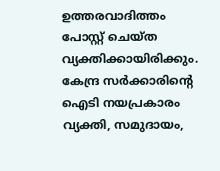ഉത്തരവാദിത്തം പോസ്റ്റ് ചെയ്ത വ്യക്തിക്കായിരിക്കും. കേന്ദ്ര സര്‍ക്കാരിന്റെ ഐടി നയപ്രകാരം വ്യക്തി, സമുദായം,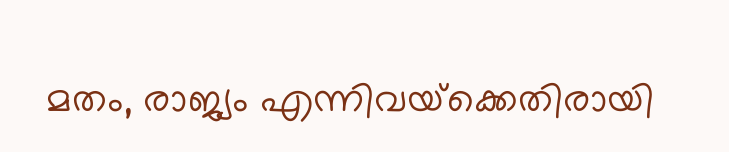മതം, രാജ്യം എന്നിവയ്‌ക്കെതിരായി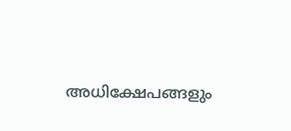അധിക്ഷേപങ്ങളും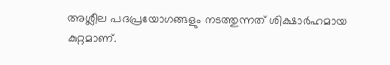അശ്ലീല പദപ്രയോഗങ്ങളും നടത്തുന്നത് ശിക്ഷാര്‍ഹമായ കുറ്റമാണ്.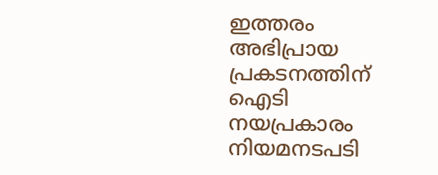ഇത്തരം അഭിപ്രായ പ്രകടനത്തിന് ഐടി നയപ്രകാരം നിയമനടപടി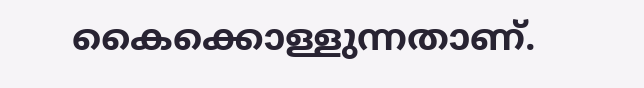കൈക്കൊള്ളുന്നതാണ്.